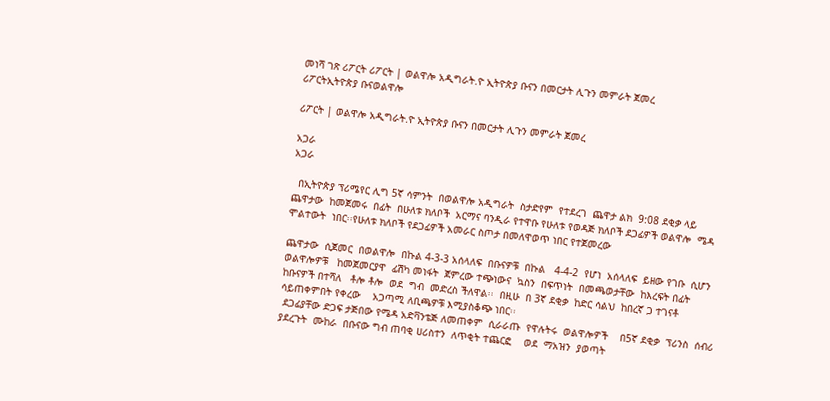መነሻ ገጽ ሪፖርት ሪፖርት | ወልዋሎ አዲግራት.ዮ ኢትዮጵያ ቡናን በመርታት ሊጉን መምራት ጀመረ
ሪፖርትኢትዮጵያ ቡናወልዋሎ

ሪፖርት | ወልዋሎ አዲግራት.ዮ ኢትዮጵያ ቡናን በመርታት ሊጉን መምራት ጀመረ

አጋራ
አጋራ

  በኢትዮጵያ ፕሪሜየር ሊግ 5ኛ ሳምንት  በወልዋሎ አዲግራት  ስታድየም  የተደረገ  ጨዋታ ልክ  9:08 ደቂቃ ላይ  ጨዋታው  ከመጀመሩ  በፊት  በሁለቱ ክለቦች  አርማና ባንዲራ የተዋቡ የሁለቱ የወዳጅ ክለቦች ደጋፊዎች ወልዋሎ  ሜዳ  ሞልተውት  ነበር፡፡የሁለቱ ክለቦች የደጋፊዎች አመራር ስጦታ በመለዋወጥ ነበር የተጀመረው

ጨዋታው  ሲጀመር  በወልዋሎ  በኩል 4-3-3 አሰላለፍ  በቡናዎቹ  በኩል   4-4-2  የሆነ  አሰላለፍ  ይዘው የገቡ  ሲሆን ወልዋሎዎቹ   ከመጀመርያዋ  ፊሽካ መነፋት  ጀምረው ተጭነውና  ኳስን  በፍጥነት  በመጫወታቸው  ከእረፍት በፊት  ከቡናዎች በተሻለ   ቶሎ ቶሎ  ወደ  ግብ  መድረስ ችለዋል፡፡  በዚሁ  በ 3ኛ ደቂቃ  ከድር ሳልህ  ከበረኛ ጋ ተገናቶ ሳይጠቀምበት የቀረው    አጋጣሚ ለቢጫዎቹ እሚያስቆጭ ነበር፡፡
 ደጋፊያቸው ድጋፍ ታጅበው የሜዳ አድቫንቴጅ ለመጠቀም  ሲራራጡ  የዋሉትሩ  ወልዋሎዎች    በ5ኛ ደቂቃ  ፕሪንስ  ሰብሪ  ያደረጉት  ሙከራ  በቡናው ግብ ጠባቂ ሀሪስተን  ለጥቂት ተጨርፎ    ወደ  ማአዝን  ያወጣት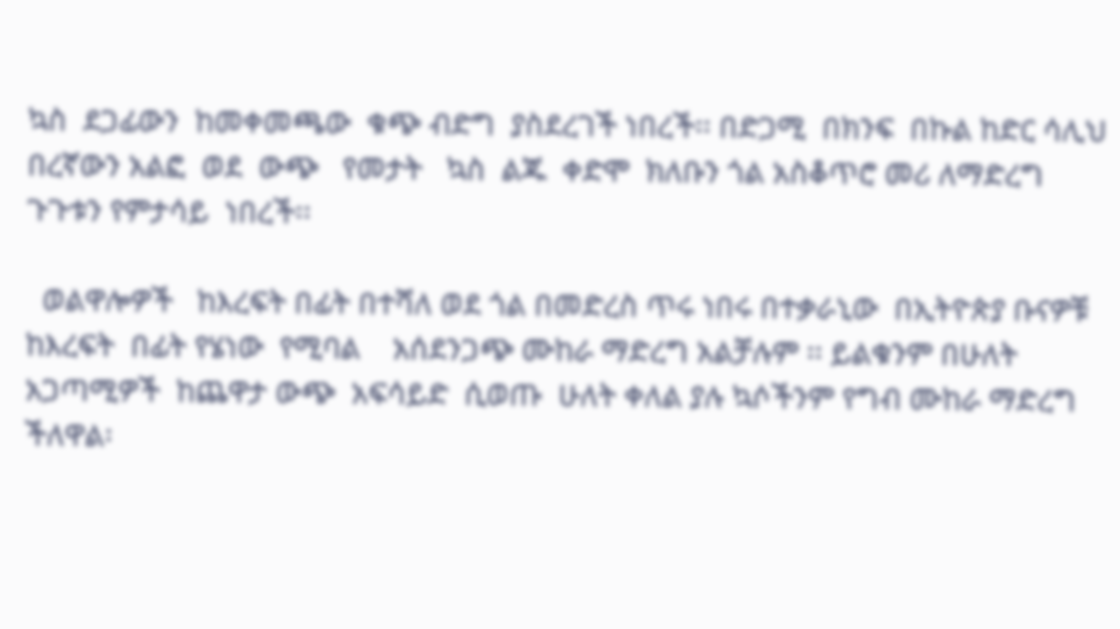ኳስ  ደጋፊውን  ከመቀመጫው  ቁጭ ብድግ  ያስደረገች ነበረች፡፡ በድጋሚ  በክንፍ  በኩል ከድር ሳሊህ በረኛውን አልፎ  ወደ  ውጭ   የመታት   ኳስ  ልጁ  ቀድሞ  ክለቡን ጎል አስቆጥሮ መሪ ለማድረግ ጉጉቱን የምታሳይ  ነበረች፡፡

  ወልዋሎዎች   ከእረፍት በፊት በተሻለ ወደ ጎል በመድረስ ጥሩ ነበሩ በተቃራኒው  በኢትዮጵያ ቡናዎቹ  ከእረፍት  በፊት የሄነው  የሚባል    አሰደንጋጭ ሙከራ ማድረግ አልቻሉም ፡፡ ይልቁንም በሁለት አጋጣሚዎች  ከጨዋታ ውጭ  አፍሳይድ  ሲወጡ  ሁለት ቀለል ያሉ ኳሶችንም የግብ ሙከራ ማድረግ ችለዋል፡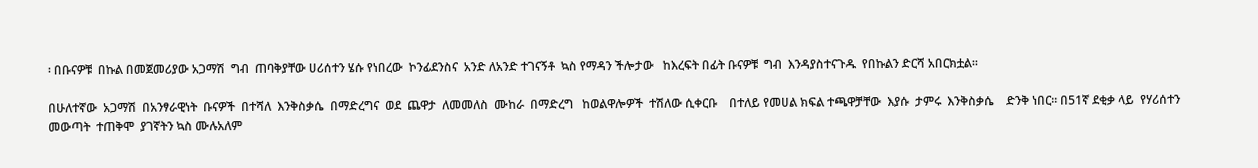፡ በቡናዎቹ  በኩል በመጀመሪያው አጋማሽ  ግብ  ጠባቅያቸው ሀሪሰተን ሄሱ የነበረው  ኮንፊደንስና  አንድ ለአንድ ተገናኝቶ  ኳስ የማዳን ችሎታው   ከእረፍት በፊት ቡናዎቹ  ግብ  እንዳያስተናጉዱ  የበኩልን ድርሻ አበርክቷል፡፡

በሁለተኛው  አጋማሽ  በአንፃራዊነት  ቡናዎች  በተሻለ  እንቅስቃሴ  በማድረግና  ወደ  ጨዋታ  ለመመለስ  ሙከራ  በማድረግ   ከወልዋሎዎች  ተሽለው ሲቀርቡ    በተለይ የመሀል ክፍል ተጫዋቻቸው  እያሱ  ታምሩ  እንቅስቃሴ    ድንቅ ነበር፡፡ በ51ኛ ደቂቃ ላይ  የሃሪሰተን  መውጣት  ተጠቅሞ  ያገኛትን ኳስ ሙሉአለም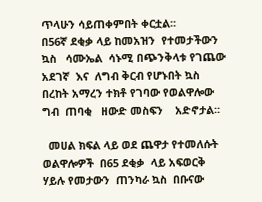ጥላሁን ሳይጠቀምበት ቀርቷል፡፡
በ56ኛ ደቂቃ ላይ ከመአዝን  የተመታችውን  ኳስ   ሳሙኤል  ሳኑሚ በጭንቅላቱ የገጨው   አደገኛ  እና  ለግብ ቅርብ የሆኑበት ኳስ  በረከት አማረን ተክቶ የገባው የወልዋሎው  ግብ  ጠባቂ   ዘውድ መስፍን    አድኖታል፡፡

  መሀል ክፍል ላይ ወደ ጨዋታ የተመለሱት ወልዋሎዎች  በ65 ደቂቃ  ላይ አፍወርቅ  ሃይሉ የመታውን  ጠንካራ ኳስ  በቡናው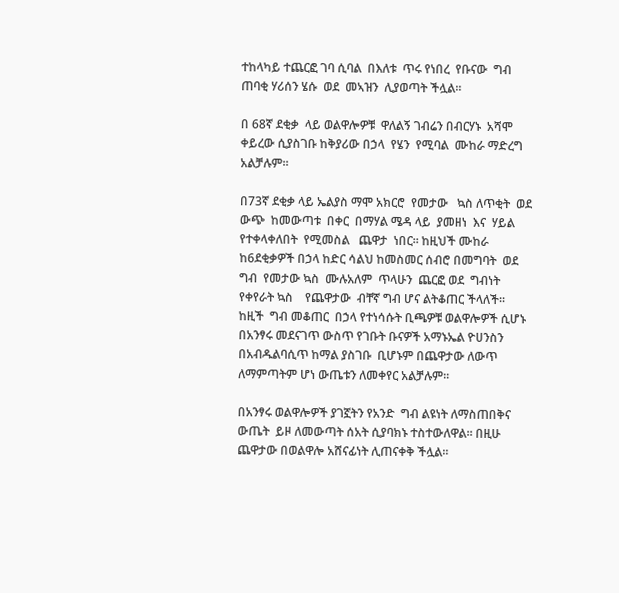ተከላካይ ተጨርፎ ገባ ሲባል  በእለቱ  ጥሩ የነበረ  የቡናው  ግብ  ጠባቂ ሃሪሰን ሄሱ  ወደ  መኣዝን  ሊያወጣት ችሏል፡፡

በ 68ኛ ደቂቃ  ላይ ወልዋሎዎቹ  ዋለልኝ ገብሬን በብርሃኑ  አሻሞ ቀይረው ሲያስገቡ ከቅያሪው በኃላ  የሄን  የሚባል  ሙከራ ማድረግ አልቻሉም፡፡

በ73ኛ ደቂቃ ላይ ኤልያስ ማሞ አክርሮ  የመታው   ኳስ ለጥቂት  ወደ ውጭ  ከመውጣቱ  በቀር  በማሃል ሜዳ ላይ  ያመዘነ  እና  ሃይል የተቀላቀለበት  የሚመስል   ጨዋታ  ነበር፡፡ ከዚህች ሙከራ ከ6ደቂቃዎች በኃላ ከድር ሳልህ ከመስመር ሰብሮ በመግባት  ወደ  ግብ  የመታው ኳስ  ሙሉአለም  ጥላሁን  ጨርፎ ወደ  ግብነት የቀየራት ኳስ    የጨዋታው  ብቸኛ ግብ ሆና ልትቆጠር ችላለች፡፡  ከዚች  ግብ መቆጠር  በኃላ የተነሳሱት ቢጫዎቹ ወልዋሎዎች ሲሆኑ  በአንፃሩ መደናገጥ ውስጥ የገቡት ቡናዎች አማኑኤል ዮሀንስን በአብዱልባሲጥ ከማል ያስገቡ  ቢሆኑም በጨዋታው ለውጥ ለማምጣትም ሆነ ውጤቱን ለመቀየር አልቻሉም፡፡

በአንፃሩ ወልዋሎዎች ያገኟትን የአንድ  ግብ ልዩነት ለማስጠበቅና ውጤት  ይዞ ለመውጣት ሰአት ሲያባክኑ ተስተውለዋል፡፡ በዚሁ ጨዋታው በወልዋሎ አሸናፊነት ሊጠናቀቅ ችሏል፡፡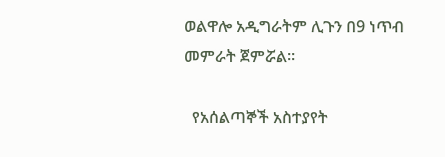ወልዋሎ አዲግራትም ሊጉን በ9 ነጥብ መምራት ጀምሯል፡፡

  የአሰልጣኞች አስተያየት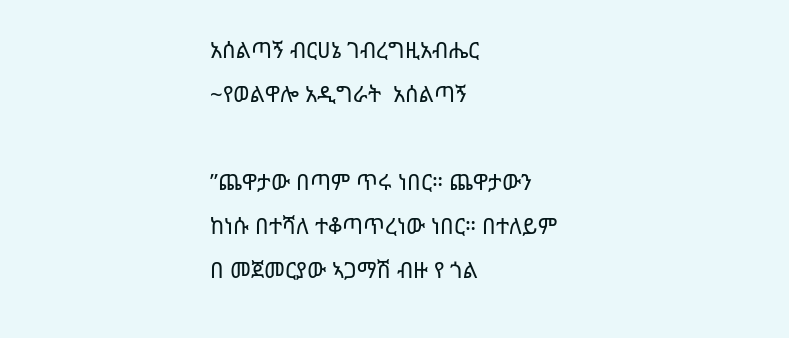አሰልጣኝ ብርሀኔ ገብረግዚአብሔር ~የወልዋሎ አዲግራት  አሰልጣኝ

”ጨዋታው በጣም ጥሩ ነበር። ጨዋታውን ከነሱ በተሻለ ተቆጣጥረነው ነበር። በተለይም በ መጀመርያው ኣጋማሽ ብዙ የ ጎል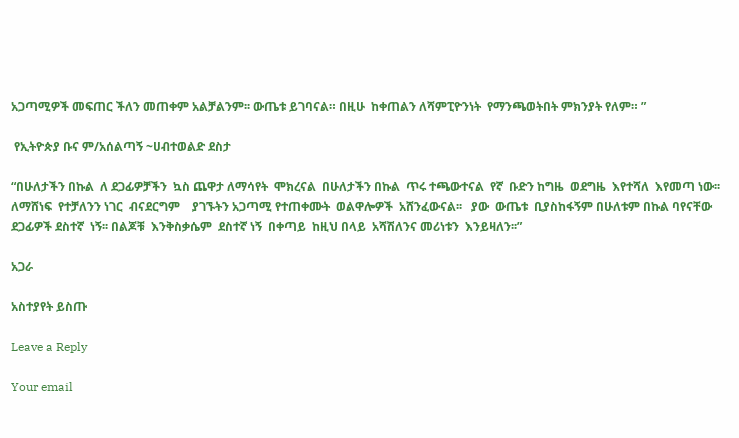አጋጣሚዎች መፍጠር ችለን መጠቀም አልቻልንም፡፡ ውጤቱ ይገባናል። በዚሁ  ከቀጠልን ለሻምፒዮንነት  የማንጫወትበት ምክንያት የለም። ”

 የኢትዮጵያ ቡና ም/አሰልጣኝ ~ሀብተወልድ ደስታ

“በሁለታችን በኩል  ለ ደጋፊዎቻችን  ኳስ ጨዋታ ለማሳየት  ሞክረናል  በሁለታችን በኩል  ጥሩ ተጫውተናል  የኛ  ቡድን ከግዜ  ወደግዜ  እየተሻለ  እየመጣ ነው፡፡  ለማሸነፍ  የተቻለንን ነገር  ብናደርግም    ያገኙትን አጋጣሚ የተጠቀሙት  ወልዋሎዎች  አሸንፈውናል፡፡   ያው  ውጤቱ  ቢያስከፋኝም በሁለቱም በኩል ባየናቸው ደጋፊዎች ደስተኛ  ነኝ፡፡ በልጆቹ  እንቅስቃሴም  ደስተኛ ነኝ  በቀጣይ  ከዚህ በላይ  አሻሽለንና መሪነቱን  እንይዛለን፡፡”

አጋራ

አስተያየት ይስጡ

Leave a Reply

Your email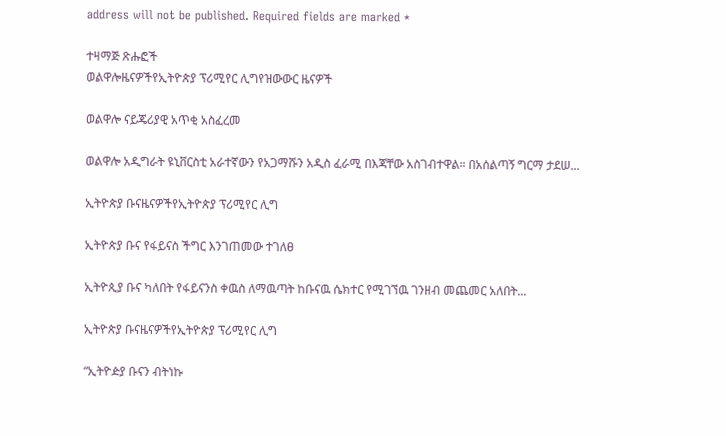address will not be published. Required fields are marked *

ተዛማጅ ጽሑፎች
ወልዋሎዜናዎችየኢትዮጵያ ፕሪሚየር ሊግየዝውውር ዜናዎች

ወልዋሎ ናይጄሪያዊ አጥቂ አስፈረመ

ወልዋሎ አዲግራት ዩኒቨርስቲ አራተኛውን የአጋማሹን አዲስ ፈራሚ በእጃቸው አስገብተዋል። በአሰልጣኝ ግርማ ታደሠ...

ኢትዮጵያ ቡናዜናዎችየኢትዮጵያ ፕሪሚየር ሊግ

ኢትዮጵያ ቡና የፋይናስ ችግር እንገጠመው ተገለፀ

ኢትዮጲያ ቡና ካለበት የፋይናንስ ቀዉስ ለማዉጣት ከቡናዉ ሴክተር የሚገኘዉ ገንዘብ መጨመር አለበት...

ኢትዮጵያ ቡናዜናዎችየኢትዮጵያ ፕሪሚየር ሊግ

“ኢትዮዽያ ቡናን ብትነኩ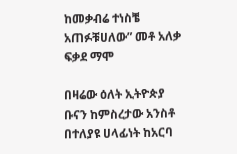ከመቃብሬ ተነስቼ አጠፉቹሀለው” መቶ አለቃ ፍቃደ ማሞ

በዛሬው ዕለት ኢትዮጵያ ቡናን ከምስረታው አንስቶ በተለያዩ ሀላፊነት ከአርባ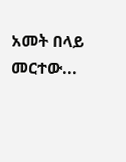አመት በላይ መርተው...